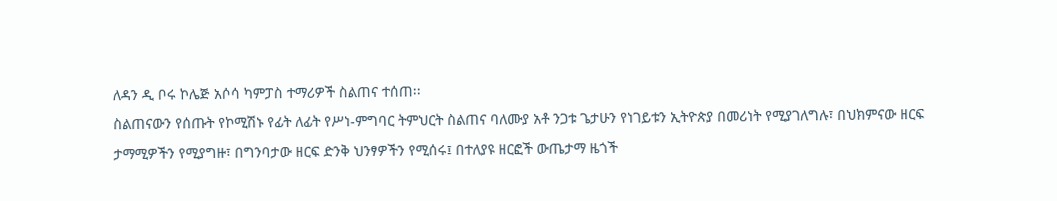ለዳን ዲ ቦሩ ኮሌጅ አሶሳ ካምፓስ ተማሪዎች ስልጠና ተሰጠ፡፡
ስልጠናውን የሰጡት የኮሚሽኑ የፊት ለፊት የሥነ-ምግባር ትምህርት ስልጠና ባለሙያ አቶ ንጋቱ ጌታሁን የነገይቱን ኢትዮጵያ በመሪነት የሚያገለግሉ፣ በህክምናው ዘርፍ ታማሚዎችን የሚያግዙ፣ በግንባታው ዘርፍ ድንቅ ህንፃዎችን የሚሰሩ፤ በተለያዩ ዘርፎች ውጤታማ ዜጎች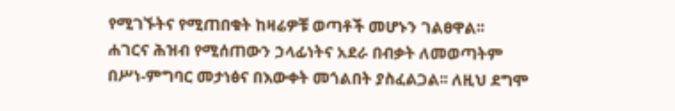የሚገኙትና የሚጠበቁት ከዛሬዎቹ ወጣቶች መሆኑን ገልፀዋል፡፡
ሐገርና ሕዝብ የሚሰጠውን ኃላፊነትና አደራ በብቃት ለመወጣትም በሥነ-ምግባር መታነፅና በእውቀት መጎልበት ያስፈልጋል፡፡ ለዚህ ደግሞ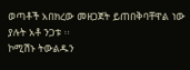ወጣቶች አበክረው መዘጋጀት ይጠበቅባቸዋል ነው ያሉት አቶ ንጋቱ ፡፡
ኮሚሽኑ ትውልዱን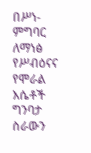በሥነ-ምግባር ለማነፅ የሥብዕናና የሞራል እሴቶች ግንባታ ስራውን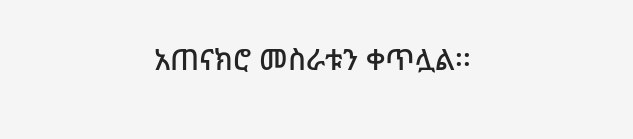አጠናክሮ መስራቱን ቀጥሏል፡፡